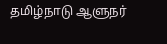தமிழ்நாடு ஆளுநர்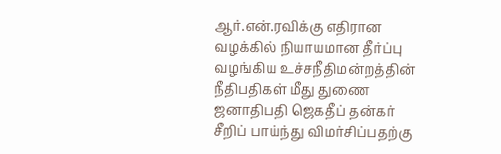ஆர்.என்.ரவிக்கு எதிரான வழக்கில் நியாயமான தீர்ப்பு வழங்கிய உச்சநீதிமன்றத்தின் நீதிபதிகள் மீது துணை ஜனாதிபதி ஜெகதீப் தன்கர் சீறிப் பாய்ந்து விமர்சிப்பதற்கு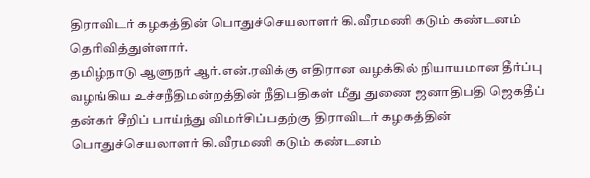திராவிடர் கழகத்தின் பொதுச்செயலாளர் கி.வீரமணி கடும் கண்டனம் தெரிவித்துள்ளார்.
தமிழ்நாடு ஆளுநர் ஆர்.என்.ரவிக்கு எதிரான வழக்கில் நியாயமான தீர்ப்பு வழங்கிய உச்சநீதிமன்றத்தின் நீதிபதிகள் மீது துணை ஜனாதிபதி ஜெகதீப் தன்கர் சீறிப் பாய்ந்து விமர்சிப்பதற்கு திராவிடர் கழகத்தின் பொதுச்செயலாளர் கி.வீரமணி கடும் கண்டனம்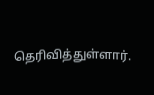தெரிவித்துள்ளார்.